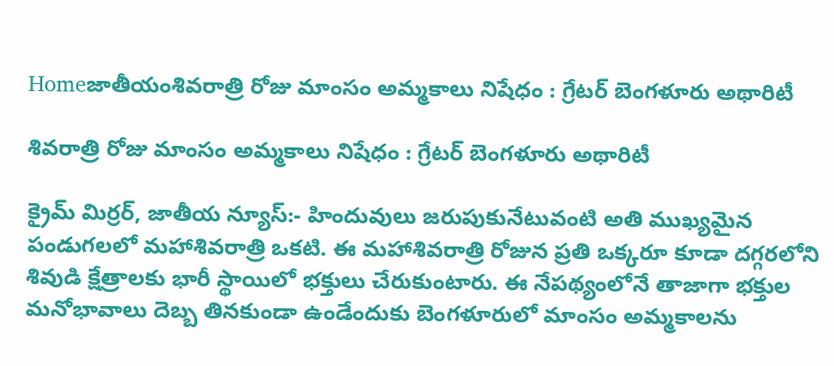Homeజాతీయంశివరాత్రి రోజు మాంసం అమ్మకాలు నిషేధం : గ్రేటర్ బెంగళూరు అథారిటీ

శివరాత్రి రోజు మాంసం అమ్మకాలు నిషేధం : గ్రేటర్ బెంగళూరు అథారిటీ

క్రైమ్ మిర్రర్, జాతీయ న్యూస్:- హిందువులు జరుపుకునేటువంటి అతి ముఖ్యమైన పండుగలలో మహాశివరాత్రి ఒకటి. ఈ మహాశివరాత్రి రోజున ప్రతి ఒక్కరూ కూడా దగ్గరలోని శివుడి క్షేత్రాలకు భారీ స్థాయిలో భక్తులు చేరుకుంటారు. ఈ నేపథ్యంలోనే తాజాగా భక్తుల మనోభావాలు దెబ్బ తినకుండా ఉండేందుకు బెంగళూరులో మాంసం అమ్మకాలను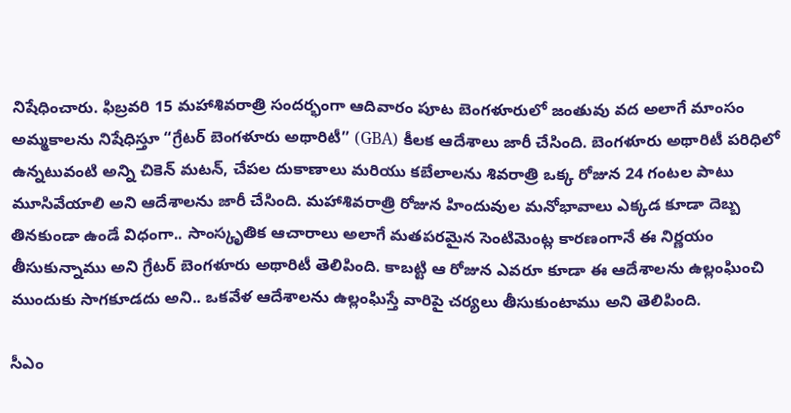నిషేధించారు. ఫిబ్రవరి 15 మహాశివరాత్రి సందర్భంగా ఆదివారం పూట బెంగళూరులో జంతువు వద అలాగే మాంసం అమ్మకాలను నిషేధిస్తూ “గ్రేటర్ బెంగళూరు అథారిటీ” (GBA) కీలక ఆదేశాలు జారీ చేసింది. బెంగళూరు అథారిటీ పరిధిలో ఉన్నటువంటి అన్ని చికెన్ మటన్, చేపల దుకాణాలు మరియు కబేలాలను శివరాత్రి ఒక్క రోజున 24 గంటల పాటు మూసివేయాలి అని ఆదేశాలను జారీ చేసింది. మహాశివరాత్రి రోజున హిందువుల మనోభావాలు ఎక్కడ కూడా దెబ్బ తినకుండా ఉండే విధంగా.. సాంస్కృతిక ఆచారాలు అలాగే మతపరమైన సెంటిమెంట్ల కారణంగానే ఈ నిర్ణయం తీసుకున్నాము అని గ్రేటర్ బెంగళూరు అథారిటీ తెలిపింది. కాబట్టి ఆ రోజున ఎవరూ కూడా ఈ ఆదేశాలను ఉల్లంఘించి ముందుకు సాగకూడదు అని.. ఒకవేళ ఆదేశాలను ఉల్లంఘిస్తే వారిపై చర్యలు తీసుకుంటాము అని తెలిపింది.

సీఎం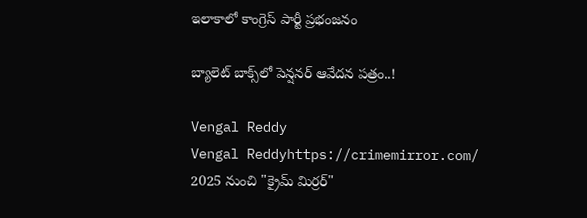ఇలాకాలో కాంగ్రెస్ పార్టీ ప్రభంజనం

బ్యాలెట్ బాక్స్‌లో పెన్షనర్ ఆవేదన పత్రం..!

Vengal Reddy
Vengal Reddyhttps://crimemirror.com/
2025 నుంచి "క్రైమ్ మిర్రర్"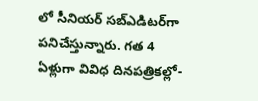లో సీనియర్ సబ్‌ఎడిటర్‌గా పనిచేస్తున్నారు. గత 4 ఏళ్లుగా వివిధ దినపత్రికల్లో-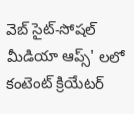వెబ్ సైట్-సోషల్ మీడియా ఆప్స్' లలో కంటెంట్ క్రియేటర్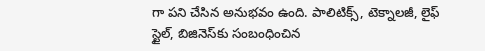గా పని చేసిన అనుభవం ఉంది. పాలిటిక్స్‌, టెక్నాలజీ, లైఫ్‌ స్టైల్‌, బిజినెస్‌కు సంబంధించిన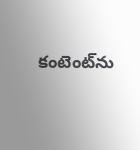కంటెంట్‌ను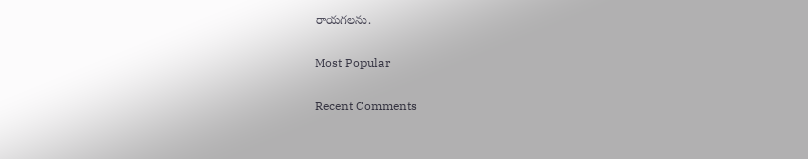రాయగలను.

Most Popular

Recent Comments